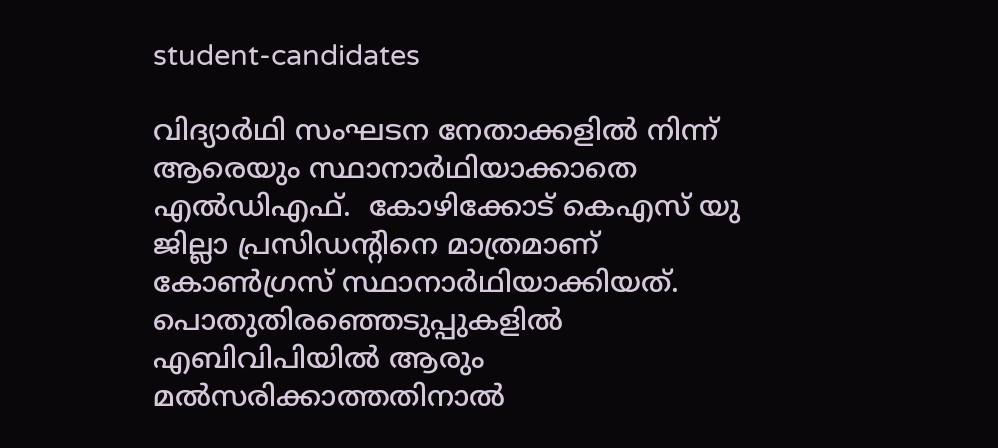student-candidates

വിദ്യാര്‍ഥി സംഘടന നേതാക്കളില്‍ നിന്ന് ആരെയും സ്ഥാനാര്‍ഥിയാക്കാതെ എല്‍‍ഡിഎഫ്.  കോഴിക്കോട് കെഎസ് യു ജില്ലാ പ്രസിഡന്‍റിനെ മാത്രമാണ് കോണ്‍ഗ്രസ് സ്ഥാനാര്‍ഥിയാക്കിയത്.  പൊതുതിരഞ്ഞെടുപ്പുകളില്‍ എബിവിപിയില്‍ ആരും മല്‍സരിക്കാത്തതിനാല്‍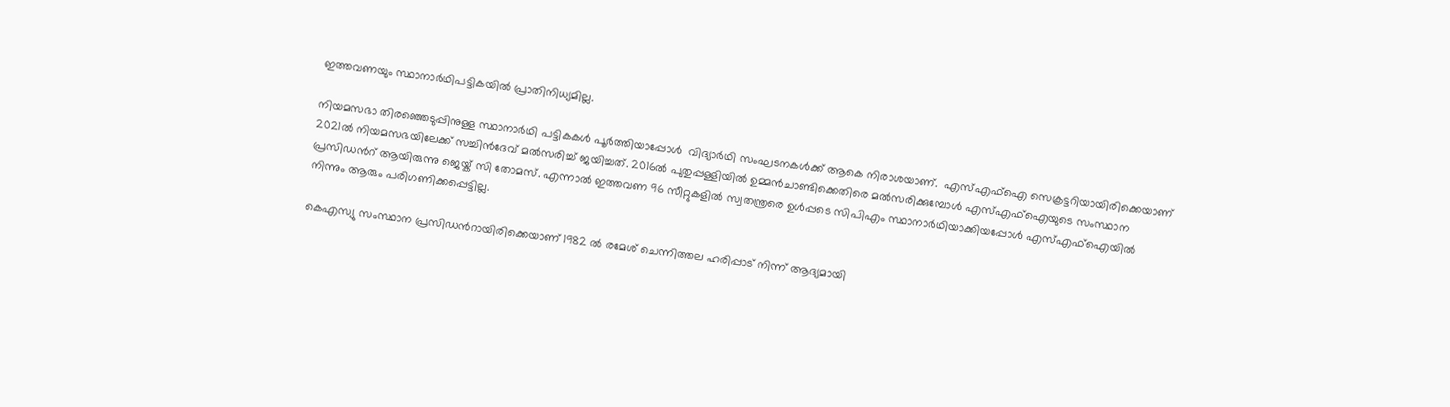ഇത്തവണയും സ്ഥാനാര്‍ഥിപട്ടികയില്‍ പ്രാതിനിധ്യമില്ല.

നിയമസഭാ തിരഞ്ഞെടുപ്പിനുള്ള സ്ഥാനാര്‍ഥി പട്ടികകള്‍ പൂര്‍ത്തിയാപ്പോള്‍  വിദ്യാര്‍ഥി സംഘടനകള്‍ക്ക് ആകെ നിരാശയാണ്.  എസ്എഫ്ഐ സെക്രട്ടറിയായിരിക്കെയാണ് 2021ല്‍ നിയമസഭയിലേക്ക് സച്ചിന്‍ദേവ് മല്‍സരിച്ച് ജയിച്ചത്. 2016ല്‍ പുതുപ്പള്ളിയില്‍ ഉമ്മന്‍ചാണ്ടിക്കെതിരെ മല്‍സരിക്കുമ്പോള്‍ എസ്എഫ്ഐയുടെ സംസ്ഥാന പ്രസിഡന്‍റ് ആയിരുന്നു ജെയ്ക് സി തോമസ്. എന്നാല്‍ ഇത്തവണ 96 സീറ്റുകളില്‍ സ്വതന്ത്രരെ ഉള്‍പ്പടെ സിപിഎം സ്ഥാനാര്‍ഥിയാക്കിയപ്പോള്‍ എസ്എഫ്ഐയില്‍ നിന്നും ആരും പരിഗണിക്കപ്പെട്ടില്ല.

കെഎസ്യു സംസ്ഥാന പ്രസിഡന്‍റായിരിക്കെയാണ് 1982 ല്‍ രമേശ് ചെന്നിത്തല ഹരിപ്പാട് നിന്ന് ആദ്യമായി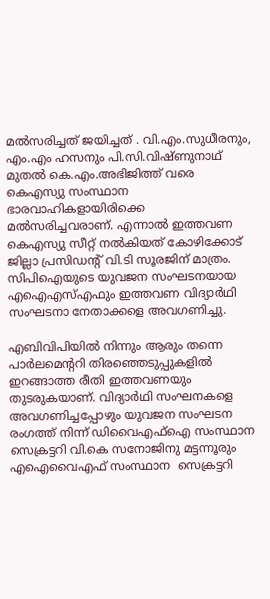മല്‍സരിച്ചത് ജയിച്ചത് . വി.എം.സുധീരനും, എം.എം ഹസനും പി.സി.വിഷ്ണുനാഥ് മുതല്‍ കെ.എം.അഭിജിത്ത് വരെ കെഎസ്യു സംസ്ഥാന ഭാരവാഹികളായിരിക്കെ മല്‍സരിച്ചവരാണ്. എന്നാല്‍ ഇത്തവണ കെഎസ്യു സീറ്റ് നല്‍കിയത് കോഴിക്കോട് ജില്ലാ പ്രസിഡന്‍റ് വി.ടി സൂരജിന് മാത്രം. സിപിഐയുടെ യുവജന സംഘടനയായ എഐഎസ്എഫും ഇത്തവണ വിദ്യാര്‍ഥി സംഘടനാ നേതാക്കളെ അവഗണിച്ചു.

എബിവിപിയില്‍ നിന്നും ആരും തന്നെ പാര്‍ലമെന്‍ററി തിരഞ്ഞെടുപ്പുകളില്‍ ഇറങ്ങാത്ത രീതി ഇത്തവണയും തുടരുകയാണ്. വിദ്യാര്‍ഥി സംഘനകളെ അവഗണിച്ചപ്പോഴും യുവജന സംഘടന രംഗത്ത് നിന്ന് ഡിവൈഎഫ്ഐ സംസ്ഥാന സെക്രട്ടറി വി.കെ സനോജിനു മട്ടന്നൂരും എഐവൈഎഫ് സംസ്ഥാന  സെക്രട്ടറി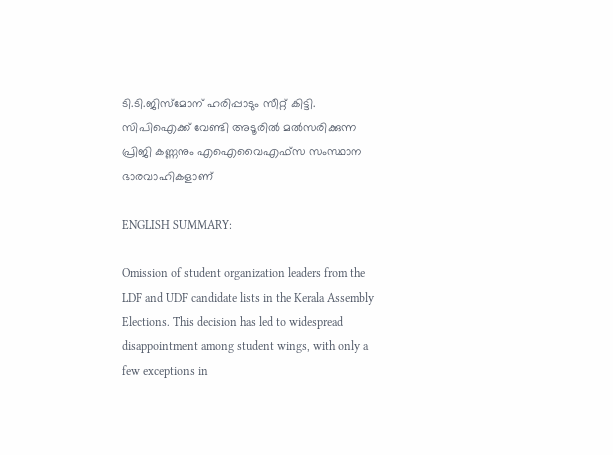ടി.ടി.ജിസ്മോന് ഹരിപ്പാടും സീറ്റ് കിട്ടി. സിപിഐക്ക് വേണ്ടി അടൂരില്‍ മല്‍സരിക്കുന്ന പ്രിജി കണ്ണനും എഐവൈഎഫ്സ സംസ്ഥാന ഭാരവാഹികളാണ്

ENGLISH SUMMARY:

Omission of student organization leaders from the LDF and UDF candidate lists in the Kerala Assembly Elections. This decision has led to widespread disappointment among student wings, with only a few exceptions in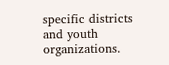specific districts and youth organizations.